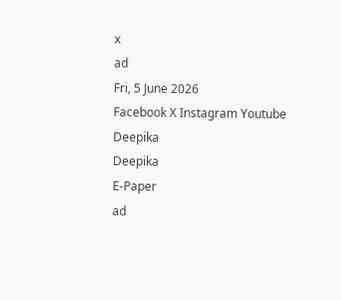x
ad
Fri, 5 June 2026
Facebook X Instagram Youtube
Deepika
Deepika
E-Paper
ad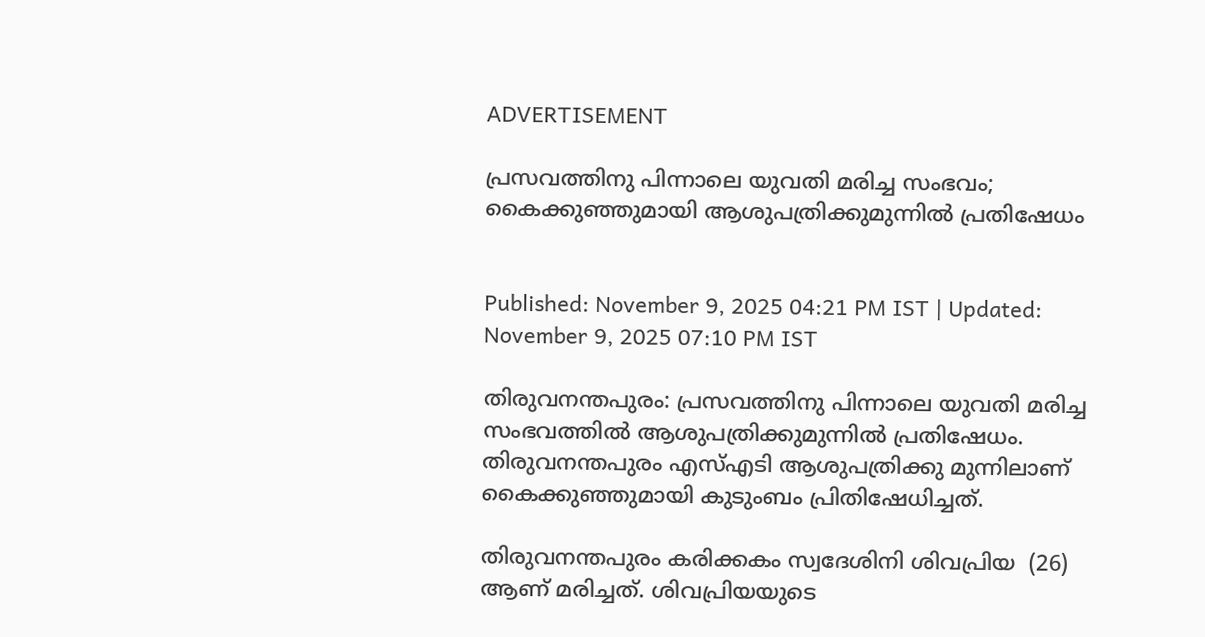ADVERTISEMENT

പ്രസവത്തിനു പിന്നാലെ യുവതി മരിച്ച സംഭവം; കൈക്കുഞ്ഞുമായി ആശുപത്രിക്കുമുന്നിൽ പ്രതിഷേധം


Published: November 9, 2025 04:21 PM IST | Updated: November 9, 2025 07:10 PM IST

തിരുവനന്തപുരം: പ്രസവത്തിനു പിന്നാലെ യുവതി മരിച്ച സംഭവത്തിൽ ആശുപത്രിക്കുമുന്നിൽ പ്രതിഷേധം. തിരുവനന്തപുരം എസ്എടി ആശുപത്രിക്കു മുന്നിലാണ് കൈക്കുഞ്ഞുമായി കുടുംബം പ്രിതിഷേധിച്ചത്.

തിരുവനന്തപുരം കരിക്കകം സ്വദേശിനി ശിവപ്രിയ  (26) ആണ് മരിച്ചത്. ശിവപ്രിയയുടെ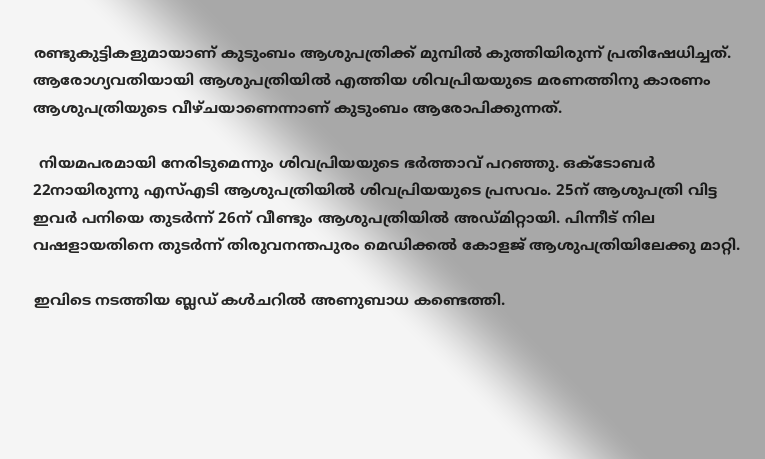രണ്ടുകുട്ടികളുമായാണ് കുടുംബം ആശുപത്രിക്ക് മുമ്പിൽ കുത്തിയിരുന്ന് പ്രതിഷേധിച്ചത്. ആരോഗ്യവതിയായി ആശുപത്രിയിൽ എത്തിയ ശിവപ്രിയയുടെ മരണത്തിനു കാരണം ആശുപത്രിയുടെ വീഴ്‌ചയാണെന്നാണ് കുടുംബം ആരോപിക്കുന്നത്.

 നിയമപരമായി നേരിടുമെന്നും ശിവപ്രിയയുടെ ഭർത്താവ് പറഞ്ഞു. ഒക്ടോബർ 22നായിരുന്നു എസ്എടി ആശുപത്രിയിൽ ശിവപ്രിയയുടെ പ്രസവം. 25ന് ആശുപത്രി വിട്ട ഇവർ പനിയെ തുടർന്ന് 26ന് വീണ്ടും ആശുപത്രിയിൽ അഡ്‌മിറ്റായി. പിന്നീട് നില വഷളായതിനെ തുടർന്ന് തിരുവനന്തപുരം മെഡിക്കൽ കോളജ് ആശുപത്രിയിലേക്കു മാറ്റി.

ഇവിടെ നടത്തിയ ബ്ലഡ് കൾചറിൽ അണുബാധ കണ്ടെത്തി.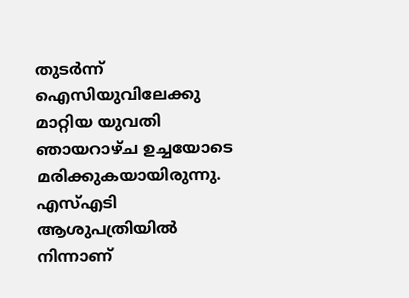തുടർന്ന് ഐസിയുവിലേക്കു മാറ്റിയ യുവതി ഞായറാഴ്ച ഉച്ചയോടെ മരിക്കുകയായിരുന്നു. എസ്എടി ആശുപത്രിയിൽ നിന്നാണ്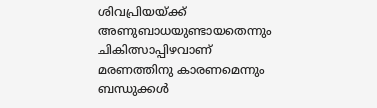ശിവപ്രിയയ്ക്ക് അണുബാധയുണ്ടായതെന്നും ചികിത്സാപ്പിഴവാണ് മരണത്തിനു കാരണമെന്നും ബന്ധുക്കൾ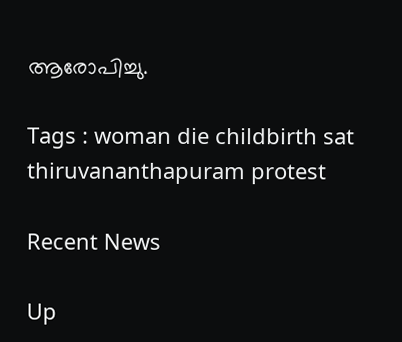ആരോപിച്ചു.

Tags : woman die childbirth sat thiruvananthapuram protest

Recent News

Up